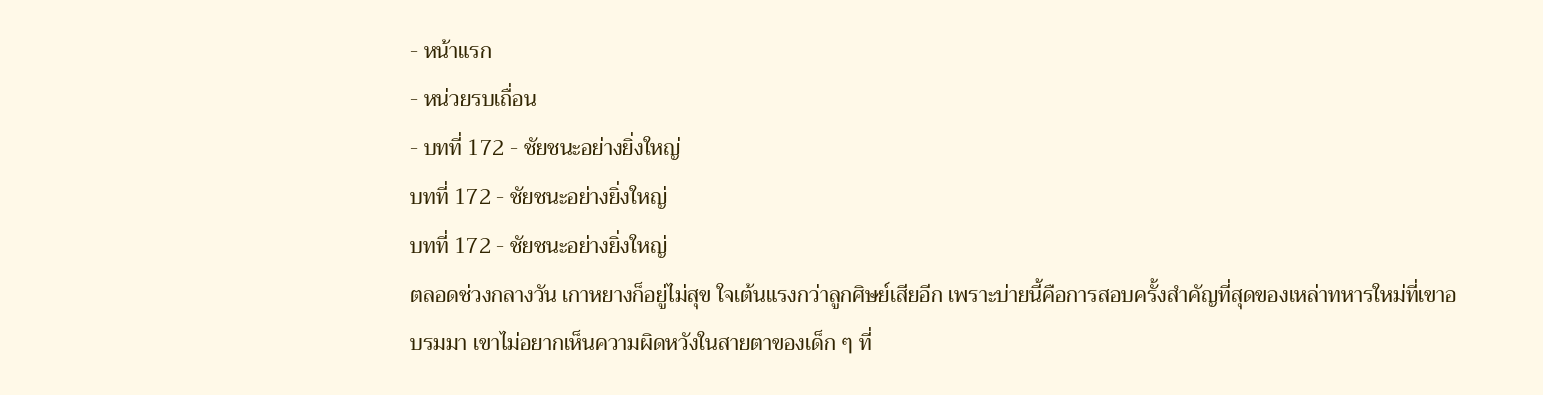- หน้าแรก
- หน่วยรบเถื่อน
- บทที่ 172 - ชัยชนะอย่างยิ่งใหญ่
บทที่ 172 - ชัยชนะอย่างยิ่งใหญ่
บทที่ 172 - ชัยชนะอย่างยิ่งใหญ่
ตลอดช่วงกลางวัน เกาหยางก็อยู่ไม่สุข ใจเต้นแรงกว่าลูกศิษย์เสียอีก เพราะบ่ายนี้คือการสอบครั้งสำคัญที่สุดของเหล่าทหารใหม่ที่เขาอบรมมา เขาไม่อยากเห็นความผิดหวังในสายตาของเด็ก ๆ ที่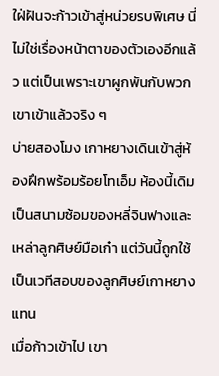ใฝ่ฝันจะก้าวเข้าสู่หน่วยรบพิเศษ นี่ไม่ใช่เรื่องหน้าตาของตัวเองอีกแล้ว แต่เป็นเพราะเขาผูกพันกับพวกเขาเข้าแล้วจริง ๆ
บ่ายสองโมง เกาหยางเดินเข้าสู่ห้องฝึกพร้อมร้อยโทเอ็ม ห้องนี้เดิมเป็นสนามซ้อมของหลี่จินฟางและเหล่าลูกศิษย์มือเก๋า แต่วันนี้ถูกใช้เป็นเวทีสอบของลูกศิษย์เกาหยางแทน
เมื่อก้าวเข้าไป เขา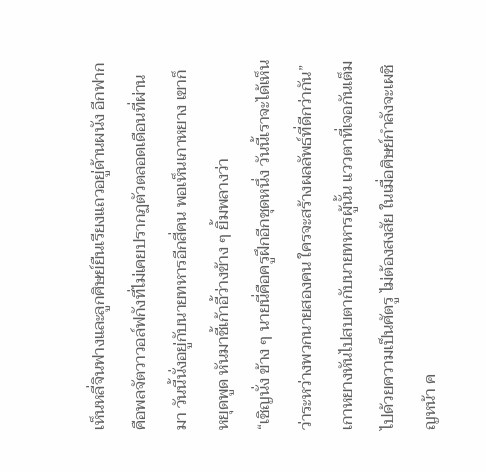เห็นหลี่จินฟางและลูกศิษย์ยืนเรียงแถวอยู่ด้านผนัง อีกฟากคือพลจัตวาวอล์ฟกังที่ไม่เคยปรากฏตัวตลอดเดือนที่ผ่านมา วันนี้นั่งอยู่กับนายทหารอีกสี่คน พอเห็นเกาหยาง เขาก็หยุดพูด หันมาชี้เก้าอี้ว่างข้าง ๆ ยิ้มพลางว่า
“เชิญนั่ง ข้าง ๆ นายนี่คือครูฝึกอีกชุดหนึ่ง วันนี้เราจะได้เห็นว่าระหว่างพวกนายสองคน ใครจะสร้างผลลัพธ์ที่ดีกว่ากัน”
เกาหยางหันไปสบตากับนายทหารผู้นั้น แววตาที่เจอกันเต็มไปด้วยความเป็นศัตรู ไม่ต้องสงสัย ในเมื่อศิษย์กำลังจะเผชิญหน้า ค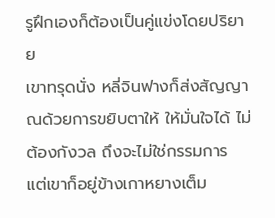รูฝึกเองก็ต้องเป็นคู่แข่งโดยปริยาย
เขาทรุดนั่ง หลี่จินฟางก็ส่งสัญญาณด้วยการขยิบตาให้ ให้มั่นใจได้ ไม่ต้องกังวล ถึงจะไม่ใช่กรรมการ แต่เขาก็อยู่ข้างเกาหยางเต็ม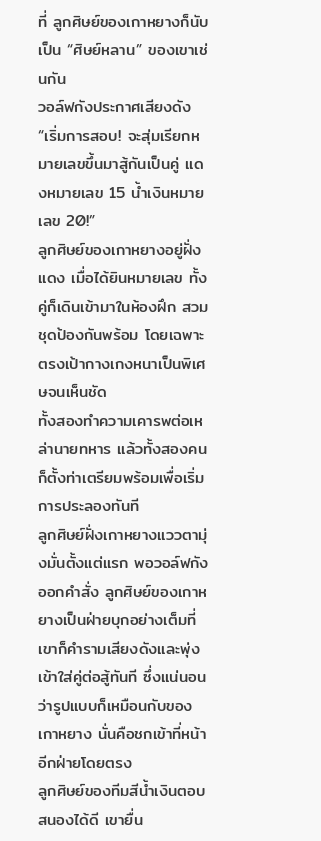ที่ ลูกศิษย์ของเกาหยางก็นับเป็น “ศิษย์หลาน” ของเขาเช่นกัน
วอล์ฟกังประกาศเสียงดัง “เริ่มการสอบ! จะสุ่มเรียกหมายเลขขึ้นมาสู้กันเป็นคู่ แดงหมายเลข 15 น้ำเงินหมายเลข 20!”
ลูกศิษย์ของเกาหยางอยู่ฝั่งแดง เมื่อได้ยินหมายเลข ทั้งคู่ก็เดินเข้ามาในห้องฝึก สวมชุดป้องกันพร้อม โดยเฉพาะตรงเป้ากางเกงหนาเป็นพิเศษจนเห็นชัด
ทั้งสองทำความเคารพต่อเหล่านายทหาร แล้วทั้งสองคนก็ตั้งท่าเตรียมพร้อมเพื่อเริ่มการประลองทันที
ลูกศิษย์ฝั่งเกาหยางแววตามุ่งมั่นตั้งแต่แรก พอวอล์ฟกังออกคำสั่ง ลูกศิษย์ของเกาหยางเป็นฝ่ายบุกอย่างเต็มที่ เขาก็คำรามเสียงดังและพุ่งเข้าใส่คู่ต่อสู้ทันที ซึ่งแน่นอนว่ารูปแบบก็เหมือนกับของเกาหยาง นั่นคือชกเข้าที่หน้าอีกฝ่ายโดยตรง
ลูกศิษย์ของทีมสีน้ำเงินตอบสนองได้ดี เขายื่น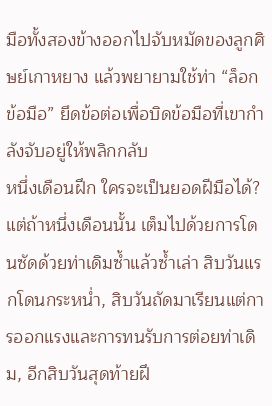มือทั้งสองข้างออกไปจับหมัดของลูกศิษย์เกาหยาง แล้วพยายามใช้ท่า “ล็อกข้อมือ” ยึดข้อต่อเพื่อบิดข้อมือที่เขากำลังจับอยู่ให้พลิกกลับ
หนึ่งเดือนฝึก ใครจะเป็นยอดฝีมือได้? แต่ถ้าหนึ่งเดือนนั้น เต็มไปด้วยการโดนซัดด้วยท่าเดิมซ้ำแล้วซ้ำเล่า สิบวันแรกโดนกระหน่ำ, สิบวันถัดมาเรียนแต่การออกแรงและการทนรับการต่อยท่าเดิม, อีกสิบวันสุดท้ายฝึ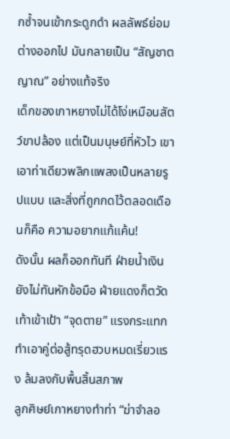กซ้ำจนเข้ากระดูกดำ ผลลัพธ์ย่อมต่างออกไป มันกลายเป็น “สัญชาตญาณ” อย่างแท้จริง
เด็กของเกาหยางไม่ได้โง่เหมือนสัตว์ขาปล้อง แต่เป็นมนุษย์ที่หัวไว เขาเอาท่าเดียวพลิกแพลงเป็นหลายรูปแบบ และสิ่งที่ถูกกดไว้ตลอดเดือนก็คือ ความอยากแก้แค้น!
ดังนั้น ผลก็ออกทันที ฝ่ายน้ำเงินยังไม่ทันหักข้อมือ ฝ่ายแดงก็ตวัดเท้าเข้าเป้า “จุดตาย” แรงกระแทกทำเอาคู่ต่อสู้ทรุดฮวบหมดเรี่ยวแรง ล้มลงกับพื้นสิ้นสภาพ
ลูกศิษย์เกาหยางทำท่า “ฆ่าจำลอ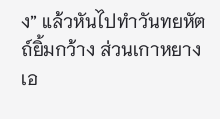ง” แล้วหันไปทำวันทยหัตถ์ยิ้มกว้าง ส่วนเกาหยางเอ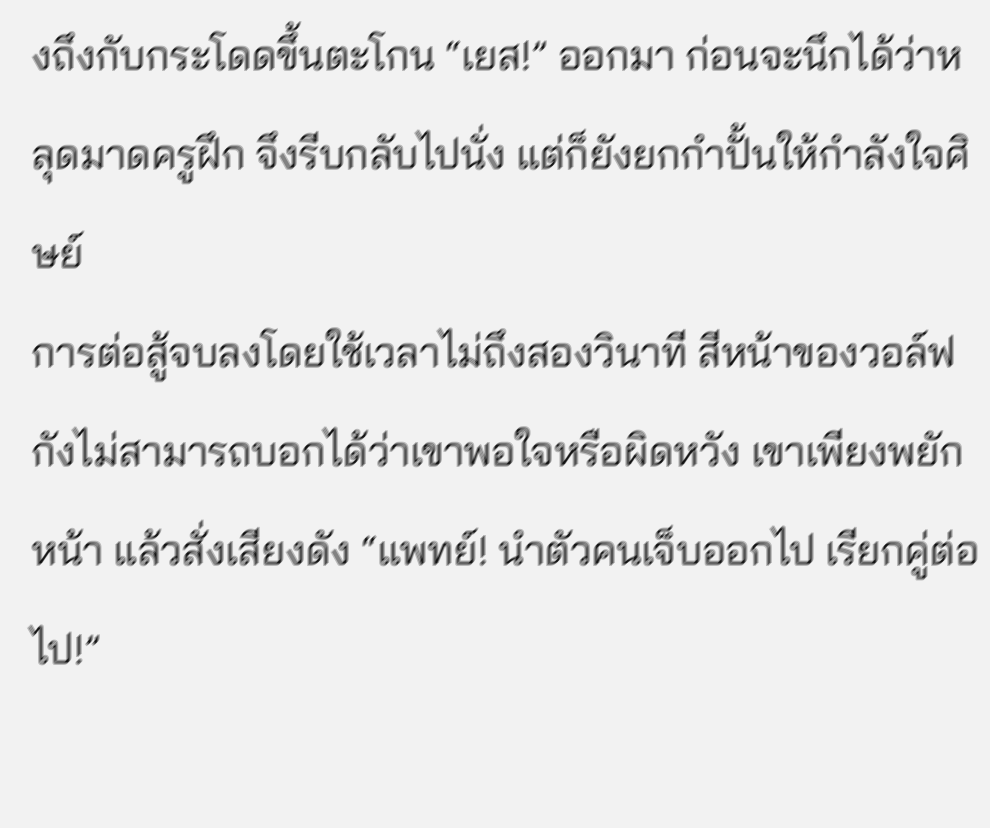งถึงกับกระโดดขึ้นตะโกน “เยส!” ออกมา ก่อนจะนึกได้ว่าหลุดมาดครูฝึก จึงรีบกลับไปนั่ง แต่ก็ยังยกกำปั้นให้กำลังใจศิษย์
การต่อสู้จบลงโดยใช้เวลาไม่ถึงสองวินาที สีหน้าของวอล์ฟกังไม่สามารถบอกได้ว่าเขาพอใจหรือผิดหวัง เขาเพียงพยักหน้า แล้วสั่งเสียงดัง “แพทย์! นำตัวคนเจ็บออกไป เรียกคู่ต่อไป!”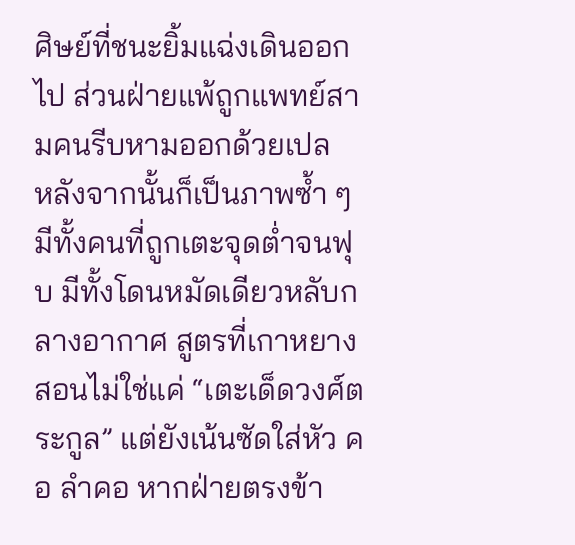ศิษย์ที่ชนะยิ้มแฉ่งเดินออกไป ส่วนฝ่ายแพ้ถูกแพทย์สามคนรีบหามออกด้วยเปล
หลังจากนั้นก็เป็นภาพซ้ำ ๆ มีทั้งคนที่ถูกเตะจุดต่ำจนฟุบ มีทั้งโดนหมัดเดียวหลับกลางอากาศ สูตรที่เกาหยางสอนไม่ใช่แค่ “เตะเด็ดวงศ์ตระกูล” แต่ยังเน้นซัดใส่หัว คอ ลำคอ หากฝ่ายตรงข้า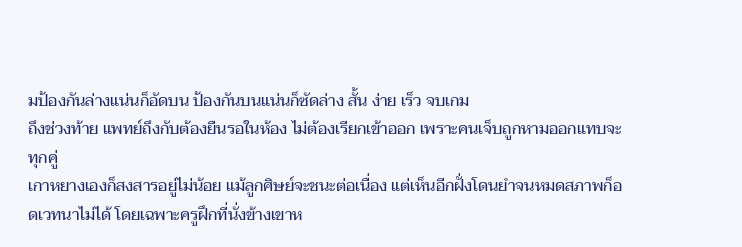มป้องกันล่างแน่นก็อัดบน ป้องกันบนแน่นก็ซัดล่าง สั้น ง่าย เร็ว จบเกม
ถึงช่วงท้าย แพทย์ถึงกับต้องยืนรอในห้อง ไม่ต้องเรียกเข้าออก เพราะคนเจ็บถูกหามออกแทบจะทุกคู่
เกาหยางเองก็สงสารอยู่ไม่น้อย แม้ลูกศิษย์จะชนะต่อเนื่อง แต่เห็นอีกฝั่งโดนยำจนหมดสภาพก็อดเวทนาไม่ได้ โดยเฉพาะครูฝึกที่นั่งข้างเขาห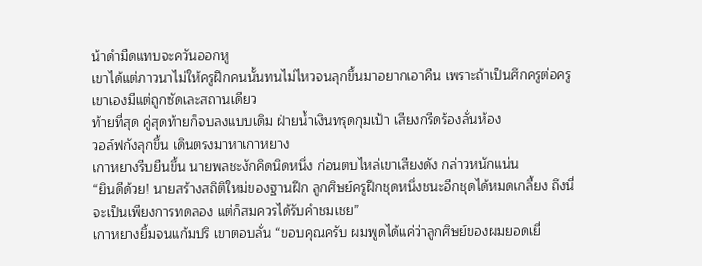น้าดำมืดแทบจะควันออกหู
เขาได้แต่ภาวนาไม่ให้ครูฝึกคนนั้นทนไม่ไหวจนลุกขึ้นมาอยากเอาคืน เพราะถ้าเป็นศึกครูต่อครู เขาเองมีแต่ถูกซัดเละสถานเดียว
ท้ายที่สุด คู่สุดท้ายก็จบลงแบบเดิม ฝ่ายน้ำเงินทรุดกุมเป้า เสียงกรีดร้องลั่นห้อง
วอล์ฟกังลุกขึ้น เดินตรงมาหาเกาหยาง
เกาหยางรีบยืนขึ้น นายพลชะงักคิดนิดหนึ่ง ก่อนตบไหล่เขาเสียงดัง กล่าวหนักแน่น
“ยินดีด้วย! นายสร้างสถิติใหม่ของฐานฝึก ลูกศิษย์ครูฝึกชุดหนึ่งชนะอีกชุดได้หมดเกลี้ยง ถึงนี่จะเป็นเพียงการทดลอง แต่ก็สมควรได้รับคำชมเชย”
เกาหยางยิ้มจนแก้มปริ เขาตอบลั่น “ขอบคุณครับ ผมพูดได้แค่ว่าลูกศิษย์ของผมยอดเยี่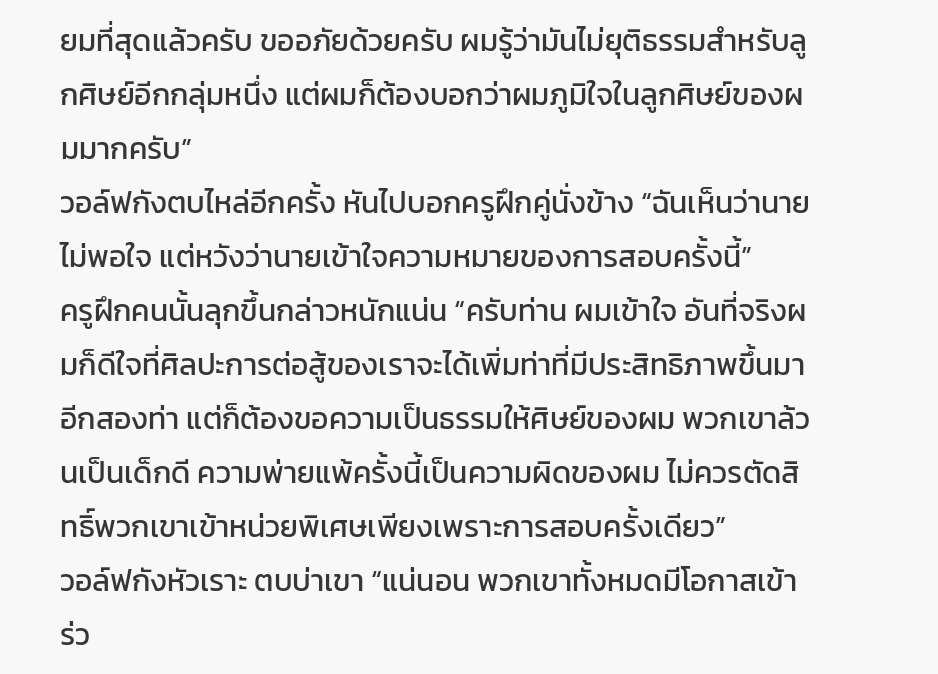ยมที่สุดแล้วครับ ขออภัยด้วยครับ ผมรู้ว่ามันไม่ยุติธรรมสำหรับลูกศิษย์อีกกลุ่มหนึ่ง แต่ผมก็ต้องบอกว่าผมภูมิใจในลูกศิษย์ของผมมากครับ”
วอล์ฟกังตบไหล่อีกครั้ง หันไปบอกครูฝึกคู่นั่งข้าง “ฉันเห็นว่านายไม่พอใจ แต่หวังว่านายเข้าใจความหมายของการสอบครั้งนี้”
ครูฝึกคนนั้นลุกขึ้นกล่าวหนักแน่น “ครับท่าน ผมเข้าใจ อันที่จริงผมก็ดีใจที่ศิลปะการต่อสู้ของเราจะได้เพิ่มท่าที่มีประสิทธิภาพขึ้นมาอีกสองท่า แต่ก็ต้องขอความเป็นธรรมให้ศิษย์ของผม พวกเขาล้วนเป็นเด็กดี ความพ่ายแพ้ครั้งนี้เป็นความผิดของผม ไม่ควรตัดสิทธิ์พวกเขาเข้าหน่วยพิเศษเพียงเพราะการสอบครั้งเดียว”
วอล์ฟกังหัวเราะ ตบบ่าเขา “แน่นอน พวกเขาทั้งหมดมีโอกาสเข้าร่ว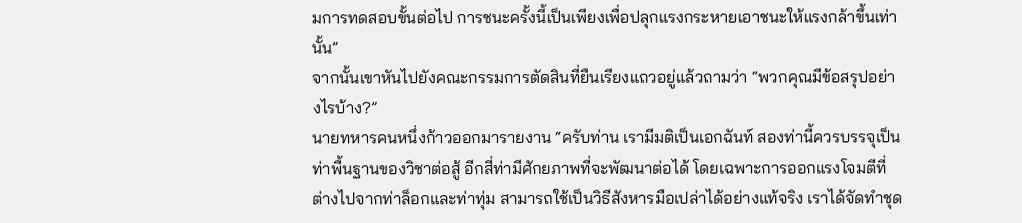มการทดสอบขั้นต่อไป การชนะครั้งนี้เป็นเพียงเพื่อปลุกแรงกระหายเอาชนะให้แรงกล้าขึ้นเท่านั้น”
จากนั้นเขาหันไปยังคณะกรรมการตัดสินที่ยืนเรียงแถวอยู่แล้วถามว่า “พวกคุณมีข้อสรุปอย่างไรบ้าง?”
นายทหารคนหนึ่งก้าวออกมารายงาน “ครับท่าน เรามีมติเป็นเอกฉันท์ สองท่านี้ควรบรรจุเป็นท่าพื้นฐานของวิชาต่อสู้ อีกสี่ท่ามีศักยภาพที่จะพัฒนาต่อได้ โดยเฉพาะการออกแรงโจมตีที่ต่างไปจากท่าล็อกและท่าทุ่ม สามารถใช้เป็นวิธีสังหารมือเปล่าได้อย่างแท้จริง เราได้จัดทำชุด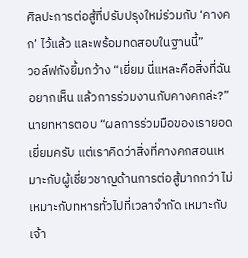ศิลปะการต่อสู้ที่ปรับปรุงใหม่ร่วมกับ ‘คางคก’ ไว้แล้ว และพร้อมทดสอบในฐานนี้”
วอล์ฟกังยิ้มกว้าง “เยี่ยม นี่แหละคือสิ่งที่ฉันอยากเห็น แล้วการร่วมงานกับคางคกล่ะ?”
นายทหารตอบ “ผลการร่วมมือของเรายอดเยี่ยมครับ แต่เราคิดว่าสิ่งที่คางคกสอนเหมาะกับผู้เชี่ยวชาญด้านการต่อสู้มากกว่า ไม่เหมาะกับทหารทั่วไปที่เวลาจำกัด เหมาะกับเจ้า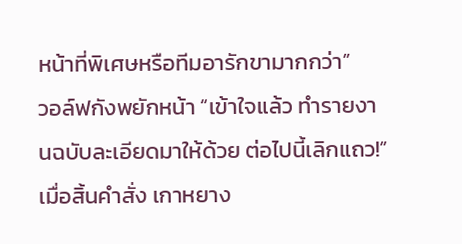หน้าที่พิเศษหรือทีมอารักขามากกว่า”
วอล์ฟกังพยักหน้า “เข้าใจแล้ว ทำรายงานฉบับละเอียดมาให้ด้วย ต่อไปนี้เลิกแถว!”
เมื่อสิ้นคำสั่ง เกาหยาง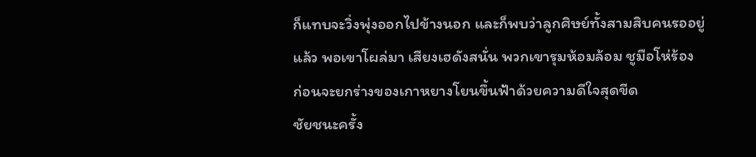ก็แทบจะวิ่งพุ่งออกไปข้างนอก และก็พบว่าลูกศิษย์ทั้งสามสิบคนรออยู่แล้ว พอเขาโผล่มา เสียงเฮดังสนั่น พวกเขารุมห้อมล้อม ชูมือโห่ร้อง ก่อนจะยกร่างของเกาหยางโยนขึ้นฟ้าด้วยความดีใจสุดขีด
ชัยชนะครั้ง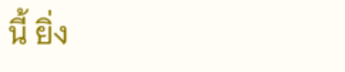นี้ ยิ่ง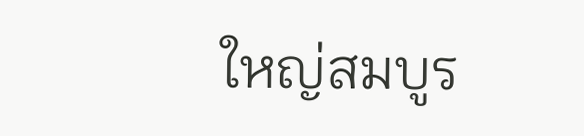ใหญ่สมบูร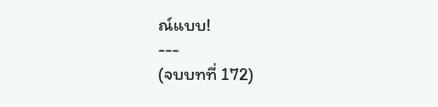ณ์แบบ!
---
(จบบทที่ 172)